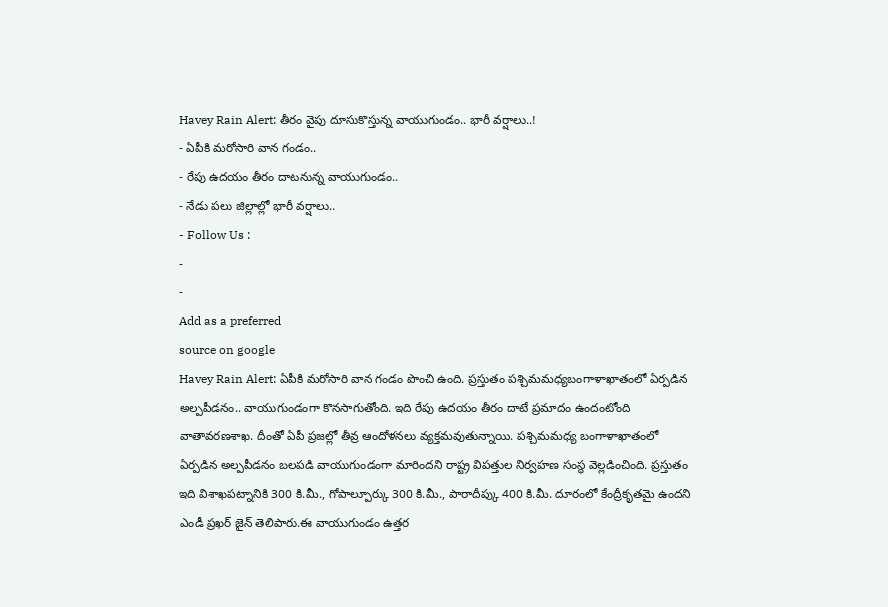Havey Rain Alert: తీరం వైపు దూసుకొస్తున్న వాయుగుండం.. భారీ వర్షాలు..!
- ఏపీకి మరోసారి వాన గండం..
- రేపు ఉదయం తీరం దాటనున్న వాయుగుండం..
- నేడు పలు జిల్లాల్లో భారీ వర్షాలు..
- Follow Us :
-
-
Add as a preferred
source on google
Havey Rain Alert: ఏపీకి మరోసారి వాన గండం పొంచి ఉంది. ప్రస్తుతం పశ్చిమమధ్యబంగాళాఖాతంలో ఏర్పడిన అల్పపీడనం.. వాయుగుండంగా కొనసాగుతోంది. ఇది రేపు ఉదయం తీరం దాటే ప్రమాదం ఉందంటోంది వాతావరణశాఖ. దీంతో ఏపీ ప్రజల్లో తీవ్ర ఆందోళనలు వ్యక్తమవుతున్నాయి. పశ్చిమమధ్య బంగాళాఖాతంలో ఏర్పడిన అల్పపీడనం బలపడి వాయుగుండంగా మారిందని రాష్ట్ర విపత్తుల నిర్వహణ సంస్థ వెల్లడించింది. ప్రస్తుతం ఇది విశాఖపట్నానికి 300 కి.మీ., గోపాల్పూర్కు 300 కి.మీ., పారాదీప్కు 400 కి.మీ. దూరంలో కేంద్రీకృతమై ఉందని ఎండీ ప్రఖర్ జైన్ తెలిపారు.ఈ వాయుగుండం ఉత్తర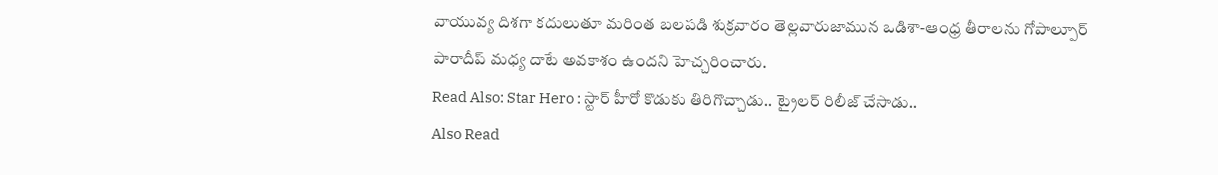వాయువ్య దిశగా కదులుతూ మరింత బలపడి శుక్రవారం తెల్లవారుజామున ఒడిశా-ఆంధ్ర తీరాలను గోపాల్పూర్ పారాదీప్ మధ్య దాటే అవకాశం ఉందని హెచ్చరించారు.
Read Also: Star Hero : స్టార్ హీరో కొడుకు తిరిగొచ్చాడు.. ట్రైలర్ రిలీజ్ చేసాడు..
Also Read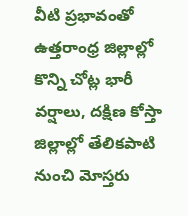వీటి ప్రభావంతో ఉత్తరాంధ్ర జిల్లాల్లో కొన్ని చోట్ల భారీ వర్షాలు, దక్షిణ కోస్తా జిల్లాల్లో తేలికపాటి నుంచి మోస్తరు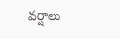వర్షాలు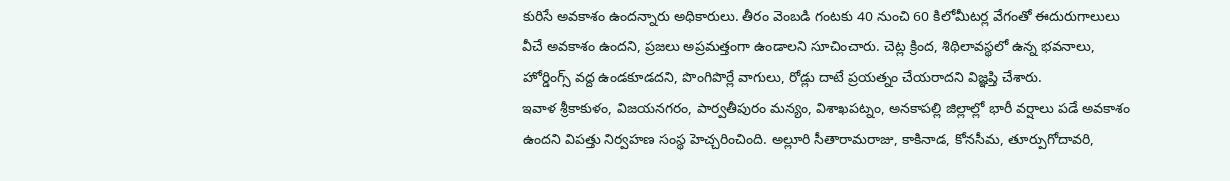కురిసే అవకాశం ఉందన్నారు అధికారులు. తీరం వెంబడి గంటకు 40 నుంచి 60 కిలోమీటర్ల వేగంతో ఈదురుగాలులు వీచే అవకాశం ఉందని, ప్రజలు అప్రమత్తంగా ఉండాలని సూచించారు. చెట్ల క్రింద, శిథిలావస్థలో ఉన్న భవనాలు, హోర్డింగ్స్ వద్ద ఉండకూడదని, పొంగిపొర్లే వాగులు, రోడ్లు దాటే ప్రయత్నం చేయరాదని విజ్ఞప్తి చేశారు.
ఇవాళ శ్రీకాకుళం, విజయనగరం, పార్వతీపురం మన్యం, విశాఖపట్నం, అనకాపల్లి జిల్లాల్లో భారీ వర్షాలు పడే అవకాశం ఉందని విపత్తు నిర్వహణ సంస్థ హెచ్చరించింది. అల్లూరి సీతారామరాజు, కాకినాడ, కోనసీమ, తూర్పుగోదావరి,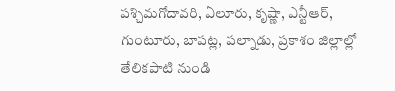పశ్చిమగోదావరి, ఏలూరు, కృష్ణా, ఎన్టీఆర్, గుంటూరు, బాపట్ల, పల్నాడు, ప్రకాశం జిల్లాల్లో తేలికపాటి నుండి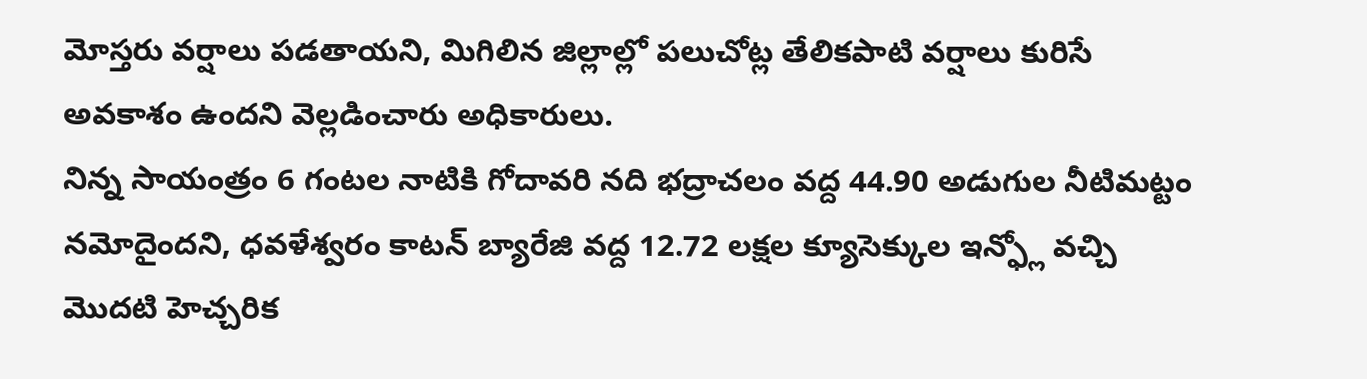మోస్తరు వర్షాలు పడతాయని, మిగిలిన జిల్లాల్లో పలుచోట్ల తేలికపాటి వర్షాలు కురిసే అవకాశం ఉందని వెల్లడించారు అధికారులు.
నిన్న సాయంత్రం 6 గంటల నాటికి గోదావరి నది భద్రాచలం వద్ద 44.90 అడుగుల నీటిమట్టం నమోదైందని, ధవళేశ్వరం కాటన్ బ్యారేజి వద్ద 12.72 లక్షల క్యూసెక్కుల ఇన్ఫ్లో వచ్చి మొదటి హెచ్చరిక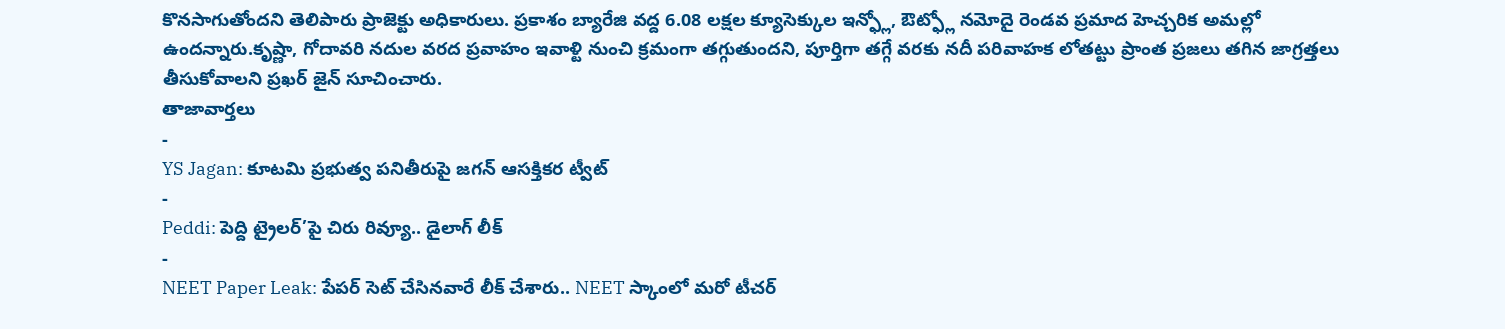కొనసాగుతోందని తెలిపారు ప్రాజెక్టు అధికారులు. ప్రకాశం బ్యారేజి వద్ద 6.08 లక్షల క్యూసెక్కుల ఇన్ఫ్లో, ఔట్ఫ్లో నమోదై రెండవ ప్రమాద హెచ్చరిక అమల్లో ఉందన్నారు.కృష్ణా, గోదావరి నదుల వరద ప్రవాహం ఇవాళ్టి నుంచి క్రమంగా తగ్గుతుందని, పూర్తిగా తగ్గే వరకు నదీ పరివాహక లోతట్టు ప్రాంత ప్రజలు తగిన జాగ్రత్తలు తీసుకోవాలని ప్రఖర్ జైన్ సూచించారు.
తాజావార్తలు
-
YS Jagan: కూటమి ప్రభుత్వ పనితీరుపై జగన్ ఆసక్తికర ట్వీట్
-
Peddi: పెద్ది ట్రైలర్’పై చిరు రివ్యూ.. డైలాగ్ లీక్
-
NEET Paper Leak: పేపర్ సెట్ చేసినవారే లీక్ చేశారు.. NEET స్కాంలో మరో టీచర్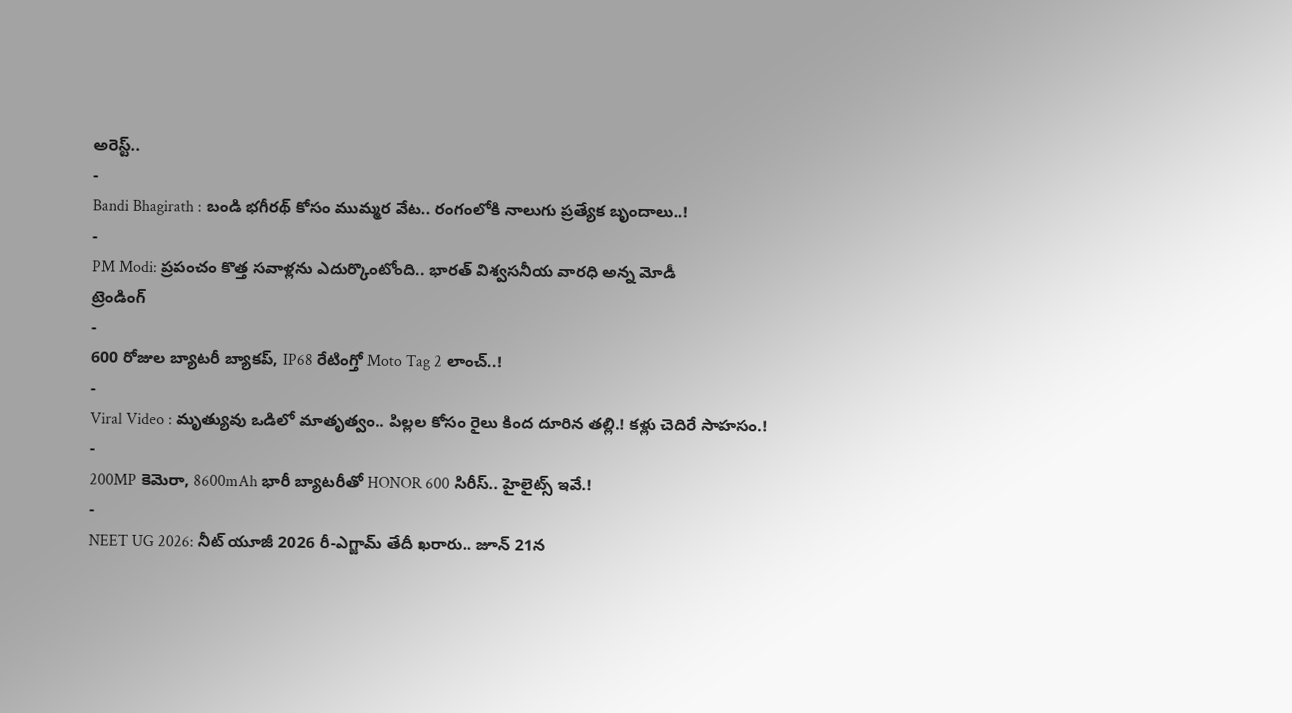అరెస్ట్..
-
Bandi Bhagirath : బండి భగీరథ్ కోసం ముమ్మర వేట.. రంగంలోకి నాలుగు ప్రత్యేక బృందాలు..!
-
PM Modi: ప్రపంచం కొత్త సవాళ్లను ఎదుర్కొంటోంది.. భారత్ విశ్వసనీయ వారధి అన్న మోడీ
ట్రెండింగ్
-
600 రోజుల బ్యాటరీ బ్యాకప్, IP68 రేటింగ్తో Moto Tag 2 లాంచ్..!
-
Viral Video : మృత్యువు ఒడిలో మాతృత్వం.. పిల్లల కోసం రైలు కింద దూరిన తల్లి.! కళ్లు చెదిరే సాహసం.!
-
200MP కెమెరా, 8600mAh భారీ బ్యాటరీతో HONOR 600 సిరీస్.. హైలైట్స్ ఇవే.!
-
NEET UG 2026: నీట్ యూజీ 2026 రీ-ఎగ్జామ్ తేదీ ఖరారు.. జూన్ 21న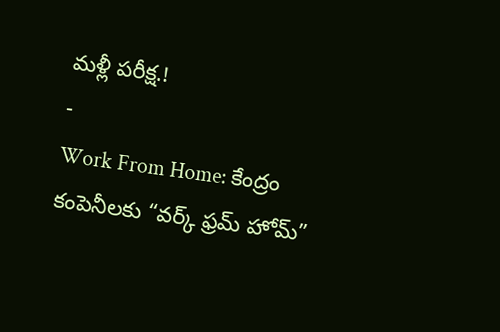మళ్లీ పరీక్ష.!
-
Work From Home: కేంద్రం కంపెనీలకు “వర్క్ ఫ్రమ్ హోమ్”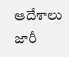ఆదేశాలు జారీ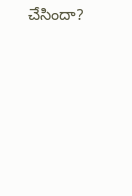చేసిందా?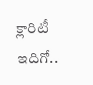క్లారిటీ ఇదిగో..